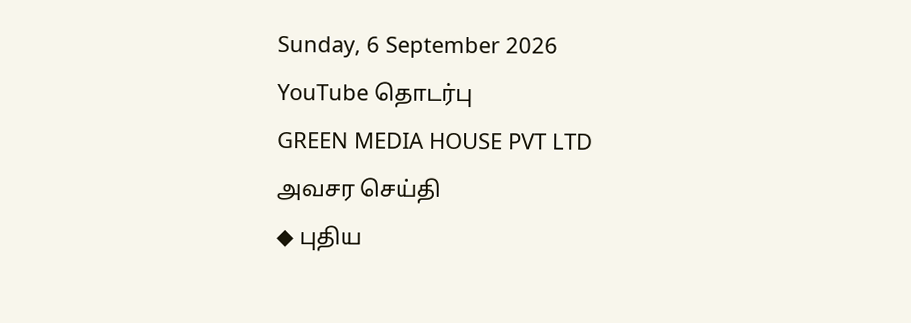Sunday, 6 September 2026
YouTube தொடர்பு
GREEN MEDIA HOUSE PVT LTD
அவசர செய்தி
◆ புதிய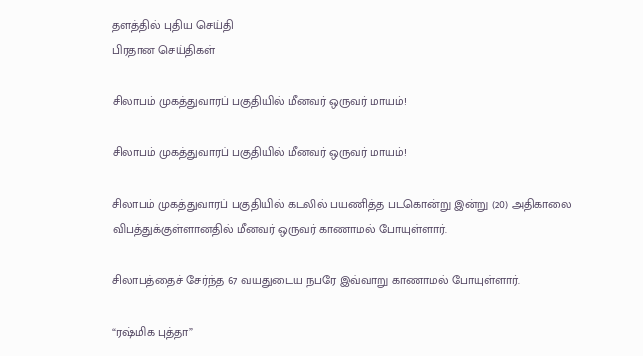தளத்தில் புதிய செய்தி
பிரதான செய்திகள்

சிலாபம் முகத்துவாரப் பகுதியில் மீனவர் ஒருவர் மாயம்!

சிலாபம் முகத்துவாரப் பகுதியில் மீனவர் ஒருவர் மாயம்!

சிலாபம் முகத்துவாரப் பகுதியில் கடலில் பயணித்த படகொன்று இன்று (20) அதிகாலை விபத்துக்குள்ளானதில் மீனவர் ஒருவர் காணாமல் போயுள்ளார்.

சிலாபத்தைச் சேர்ந்த 67 வயதுடைய நபரே இவ்வாறு காணாமல் போயுள்ளார்.

“ரஷ்மிக புத்தா”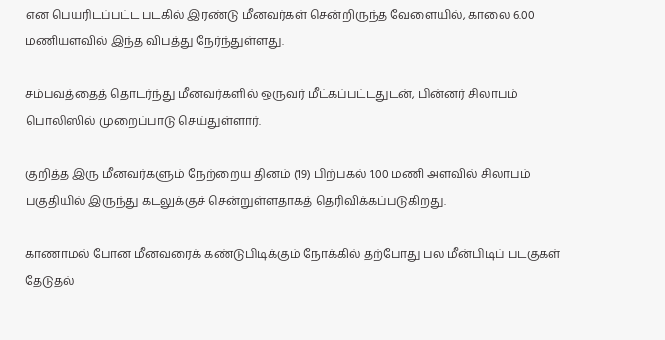என பெயரிடப்பட்ட படகில் இரண்டு மீனவர்கள் சென்றிருந்த வேளையில், காலை 6.00 மணியளவில் இந்த விபத்து நேர்ந்துள்ளது.

சம்பவத்தைத் தொடர்ந்து மீனவர்களில் ஒருவர் மீட்கப்பட்டதுடன், பின்னர் சிலாபம் பொலிஸில் முறைப்பாடு செய்துள்ளார்.

குறித்த இரு மீனவர்களும் நேற்றைய தினம் (19) பிற்பகல் 1.00 மணி அளவில் சிலாபம் பகுதியில் இருந்து கடலுக்குச் சென்றுள்ளதாகத் தெரிவிக்கப்படுகிறது.

காணாமல் போன மீனவரைக் கண்டுபிடிக்கும் நோக்கில் தற்போது பல மீன்பிடிப் படகுகள் தேடுதல்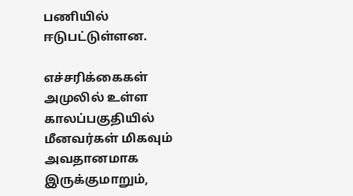பணியில் ஈடுபட்டுள்ளன.

எச்சரிக்கைகள் அமுலில் உள்ள காலப்பகுதியில் மீனவர்கள் மிகவும் அவதானமாக இருக்குமாறும்,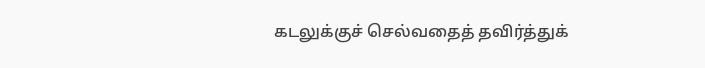கடலுக்குச் செல்வதைத் தவிர்த்துக்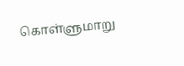கொள்ளுமாறு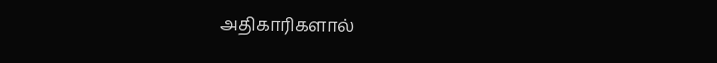அதிகாரிகளால்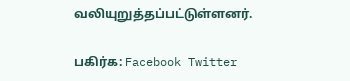வலியுறுத்தப்பட்டுள்ளனர்.

பகிர்க: Facebook Twitter